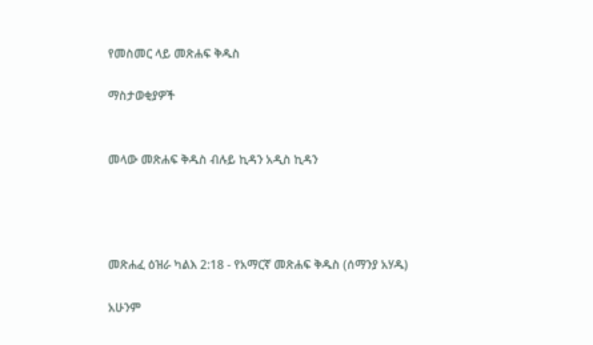የመስመር ላይ መጽሐፍ ቅዱስ

ማስታወቂያዎች


መላው መጽሐፍ ቅዱስ ብሉይ ኪዳን አዲስ ኪዳን




መጽሐፈ ዕዝራ ካልእ 2:18 - የአማርኛ መጽሐፍ ቅዱስ (ሰማንያ አሃዱ)

አሁንም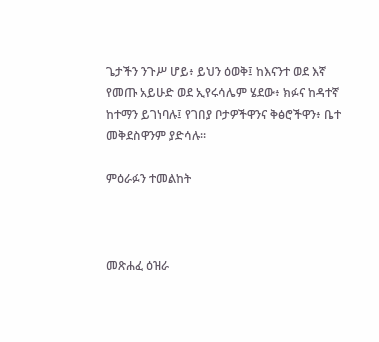ጌታችን ንጉሥ ሆይ፥ ይህን ዕወቅ፤ ከእናንተ ወደ እኛ የመጡ አይሁድ ወደ ኢየሩሳሌም ሄደው፥ ክፉና ከዳተኛ ከተማን ይገነባሉ፤ የገበያ ቦታዎችዋንና ቅፅሮችዋን፥ ቤተ መቅደስዋንም ያድሳሉ።

ምዕራፉን ተመልከት



መጽሐፈ ዕዝራ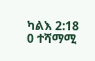ካልእ 2:18
0 ተሻማሚ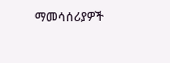ማመሳሰሪያዎች